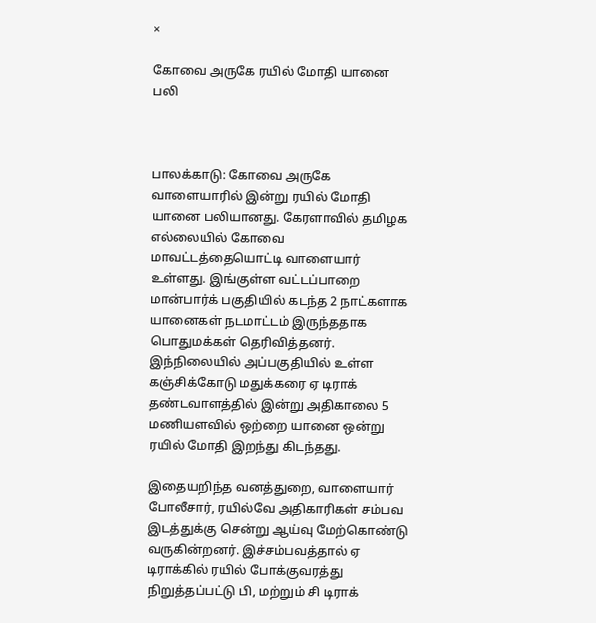×

கோவை அருகே ரயில் மோதி யானை பலி



பாலக்காடு: கோவை அருகே வாளையாரில் இன்று ரயில் மோதி யானை பலியானது. கேரளாவில் தமிழக எல்லையில் கோவை மாவட்டத்தையொட்டி வாளையார் உள்ளது. இங்குள்ள வட்டப்பாறை மான்பார்க் பகுதியில் கடந்த 2 நாட்களாக யானைகள் நடமாட்டம் இருந்ததாக பொதுமக்கள் தெரிவித்தனர். இந்நிலையில் அப்பகுதியில் உள்ள கஞ்சிக்கோடு மதுக்கரை ஏ டிராக் தண்டவாளத்தில் இன்று அதிகாலை 5 மணியளவில் ஒற்றை யானை ஒன்று ரயில் மோதி இறந்து கிடந்தது.

இதையறிந்த வனத்துறை, வாளையார் போலீசார், ரயில்வே அதிகாரிகள் சம்பவ இடத்துக்கு சென்று ஆய்வு மேற்கொண்டு வருகின்றனர். இச்சம்பவத்தால் ஏ டிராக்கில் ரயில் போக்குவரத்து நிறுத்தப்பட்டு பி, மற்றும் சி டிராக்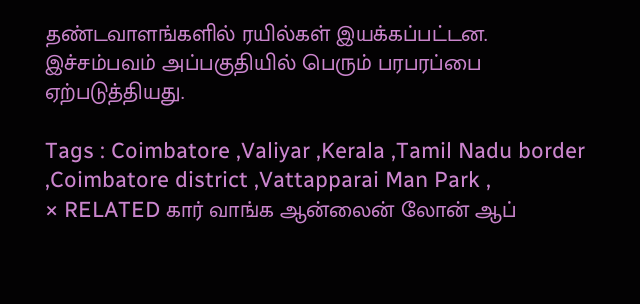தண்டவாளங்களில் ரயில்கள் இயக்கப்பட்டன. இச்சம்பவம் அப்பகுதியில் பெரும் பரபரப்பை ஏற்படுத்தியது.

Tags : Coimbatore ,Valiyar ,Kerala ,Tamil Nadu border ,Coimbatore district ,Vattapparai Man Park ,
× RELATED கார் வாங்க ஆன்லைன் லோன் ஆப்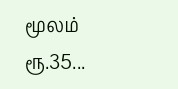மூலம் ரூ.35...